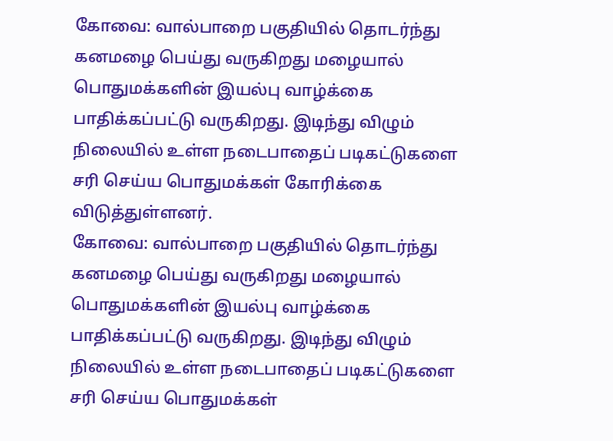கோவை: வால்பாறை பகுதியில் தொடர்ந்து கனமழை பெய்து வருகிறது மழையால் பொதுமக்களின் இயல்பு வாழ்க்கை பாதிக்கப்பட்டு வருகிறது. இடிந்து விழும் நிலையில் உள்ள நடைபாதைப் படிகட்டுகளை சரி செய்ய பொதுமக்கள் கோரிக்கை விடுத்துள்ளனர்.
கோவை: வால்பாறை பகுதியில் தொடர்ந்து கனமழை பெய்து வருகிறது மழையால் பொதுமக்களின் இயல்பு வாழ்க்கை பாதிக்கப்பட்டு வருகிறது. இடிந்து விழும் நிலையில் உள்ள நடைபாதைப் படிகட்டுகளை சரி செய்ய பொதுமக்கள்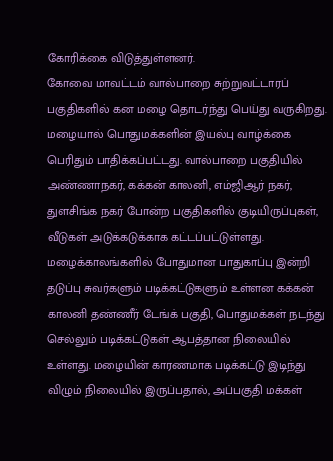கோரிக்கை விடுத்துள்ளனர்.
கோவை மாவட்டம் வால்பாறை சுற்றுவட்டாரப் பகுதிகளில் கன மழை தொடர்ந்து பெய்து வருகிறது. மழையால் பொதுமக்களின் இயல்பு வாழ்க்கை பெரிதும் பாதிக்கப்பட்டது. வால்பாறை பகுதியில் அண்ணாநகர், கக்கன் காலனி, எம்ஜிஆர் நகர், துளசிங்க நகர் போன்ற பகுதிகளில் குடியிருப்புகள், வீடுகள் அடுக்கடுக்காக கட்டப்பட்டுள்ளது. மழைக்காலங்களில் போதுமான பாதுகாப்பு இன்றி தடுப்பு சுவர்களும் படிக்கட்டுகளும் உள்ளன கக்கன் காலனி தண்ணீர் டேங்க் பகுதி, பொதுமக்கள் நடந்து செல்லும் படிக்கட்டுகள் ஆபத்தான நிலையில் உள்ளது. மழையின் காரணமாக படிக்கட்டு இடிந்து விழும் நிலையில் இருப்பதால், அப்பகுதி மக்கள்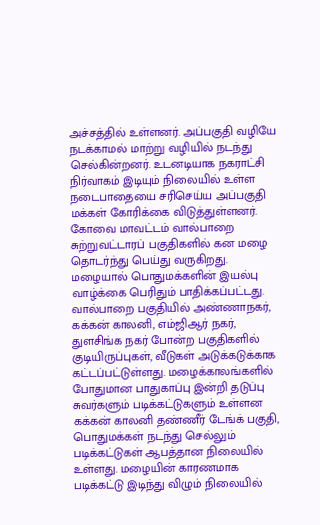அச்சத்தில் உள்ளனர். அப்பகுதி வழியே நடக்காமல் மாற்று வழியில் நடந்து செல்கின்றனர். உடனடியாக நகராட்சி நிர்வாகம் இடியும் நிலையில் உள்ள நடைபாதையை சரிசெய்ய அப்பகுதி மக்கள் கோரிக்கை விடுத்துள்ளனர்.
கோவை மாவட்டம் வால்பாறை சுற்றுவட்டாரப் பகுதிகளில் கன மழை தொடர்ந்து பெய்து வருகிறது. மழையால் பொதுமக்களின் இயல்பு வாழ்க்கை பெரிதும் பாதிக்கப்பட்டது. வால்பாறை பகுதியில் அண்ணாநகர், கக்கன் காலனி, எம்ஜிஆர் நகர், துளசிங்க நகர் போன்ற பகுதிகளில் குடியிருப்புகள், வீடுகள் அடுக்கடுக்காக கட்டப்பட்டுள்ளது. மழைக்காலங்களில் போதுமான பாதுகாப்பு இன்றி தடுப்பு சுவர்களும் படிக்கட்டுகளும் உள்ளன கக்கன் காலனி தண்ணீர் டேங்க் பகுதி, பொதுமக்கள் நடந்து செல்லும் படிக்கட்டுகள் ஆபத்தான நிலையில் உள்ளது. மழையின் காரணமாக படிக்கட்டு இடிந்து விழும் நிலையில்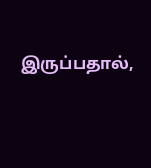இருப்பதால்,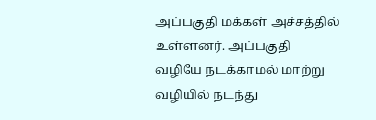அப்பகுதி மக்கள் அச்சத்தில் உள்ளனர். அப்பகுதி வழியே நடக்காமல் மாற்று வழியில் நடந்து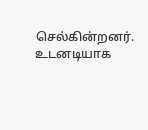செல்கின்றனர். உடனடியாக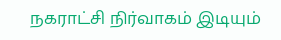நகராட்சி நிர்வாகம் இடியும்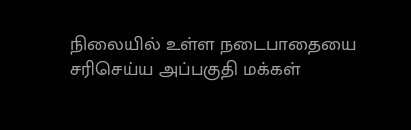நிலையில் உள்ள நடைபாதையை சரிசெய்ய அப்பகுதி மக்கள்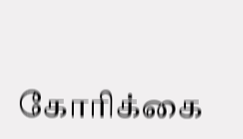கோரிக்கை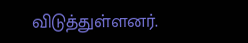விடுத்துள்ளனர்.